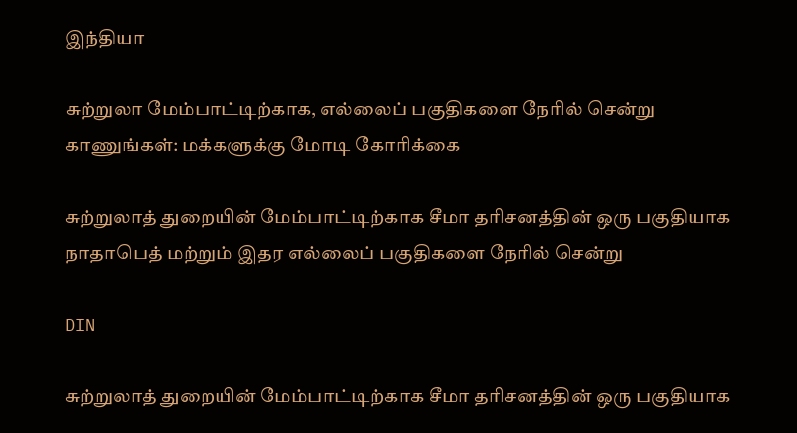இந்தியா

சுற்றுலா மேம்பாட்டிற்காக, எல்லைப் பகுதிகளை நேரில் சென்று காணுங்கள்: மக்களுக்கு மோடி கோரிக்கை

சுற்றுலாத் துறையின் மேம்பாட்டிற்காக சீமா தரிசனத்தின் ஒரு பகுதியாக நாதாபெத் மற்றும் இதர எல்லைப் பகுதிகளை நேரில் சென்று

DIN

சுற்றுலாத் துறையின் மேம்பாட்டிற்காக சீமா தரிசனத்தின் ஒரு பகுதியாக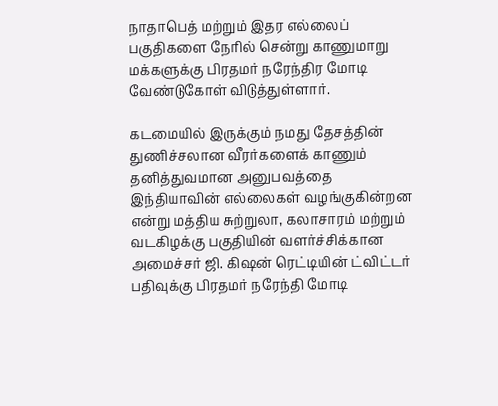நாதாபெத் மற்றும் இதர எல்லைப் பகுதிகளை நேரில் சென்று காணுமாறு மக்களுக்கு பிரதமர் நரேந்திர மோடி வேண்டுகோள் விடுத்துள்ளார்.

கடமையில் இருக்கும் நமது தேசத்தின் துணிச்சலான வீரர்களைக் காணும் தனித்துவமான அனுபவத்தை இந்தியாவின் எல்லைகள் வழங்குகின்றன என்று மத்திய சுற்றுலா, கலாசாரம் மற்றும் வடகிழக்கு பகுதியின் வளர்ச்சிக்கான அமைச்சர் ஜி. கிஷன் ரெட்டியின் ட்விட்டர் பதிவுக்கு பிரதமர் நரேந்தி மோடி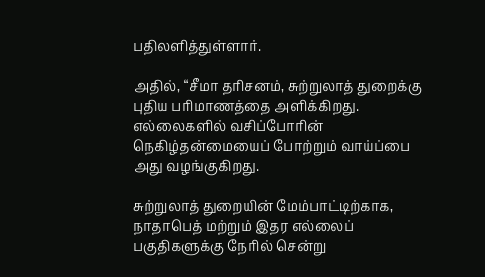பதிலளித்துள்ளார்.

அதில், “சீமா தரிசனம், சுற்றுலாத் துறைக்கு புதிய பரிமாணத்தை அளிக்கிறது. எல்லைகளில் வசிப்போரின் நெகிழ்தன்மையைப் போற்றும் வாய்ப்பை அது வழங்குகிறது.

சுற்றுலாத் துறையின் மேம்பாட்டிற்காக, நாதாபெத் மற்றும் இதர எல்லைப் பகுதிகளுக்கு நேரில் சென்று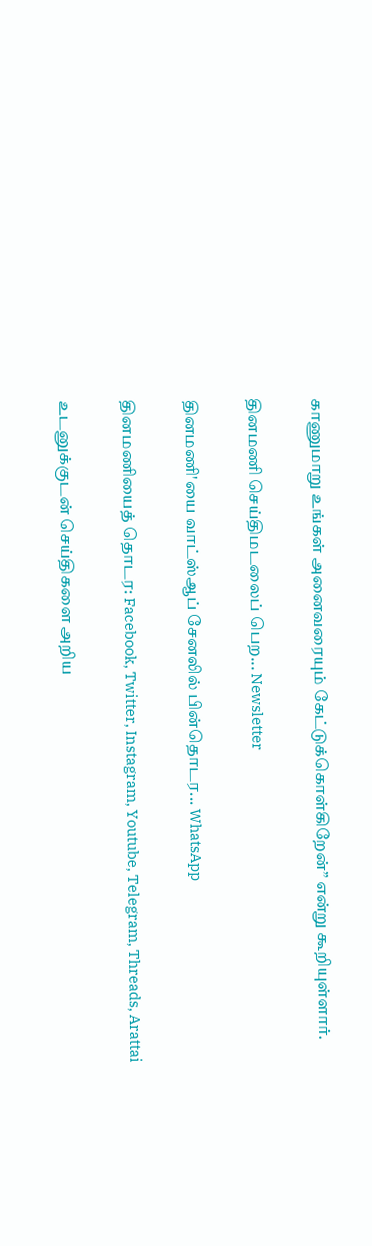காணுமாறு உங்கள் அனைவரையும் கேட்டுக்கொள்கிறேன்” என்று கூறியுள்ளார்.

தினமணி செய்திமடலைப் பெற... Newsletter

தினமணி'யை வாட்ஸ்ஆப் சேனலில் பின்தொடர... WhatsApp

தினமணியைத் தொடர: Facebook, Twitter, Instagram, Youtube, Telegram, Threads, Arattai

உடனுக்குடன் செய்திகளை அறிய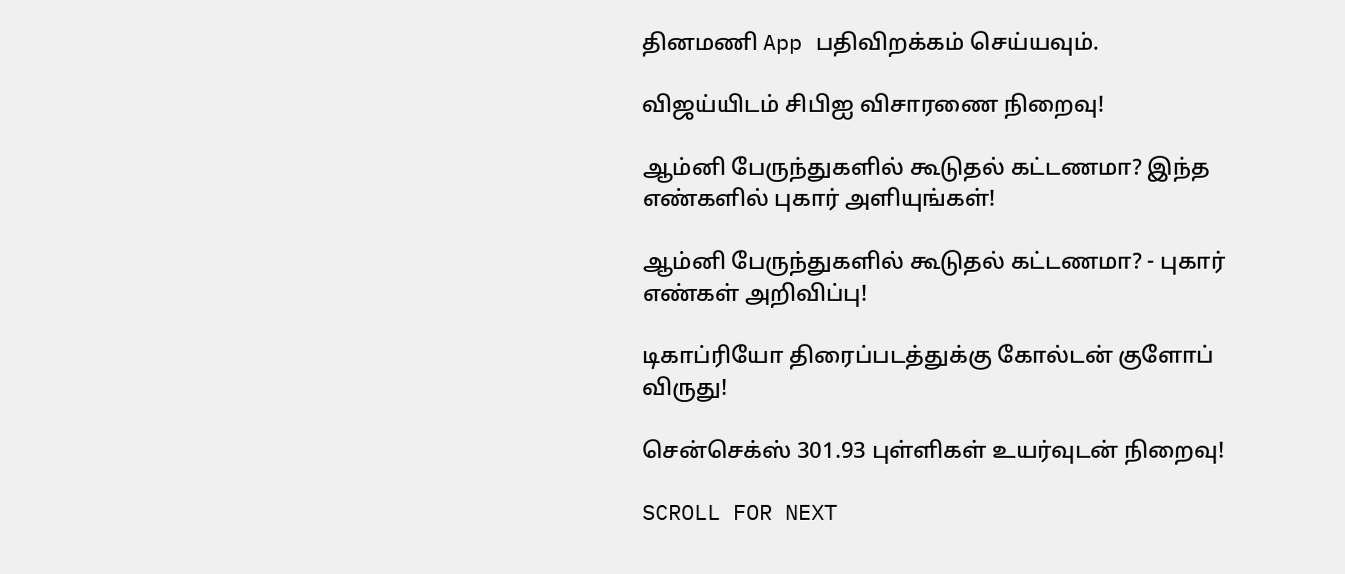தினமணி App பதிவிறக்கம் செய்யவும்.

விஜய்யிடம் சிபிஐ விசாரணை நிறைவு!

ஆம்னி பேருந்துகளில் கூடுதல் கட்டணமா? இந்த எண்களில் புகார் அளியுங்கள்!

ஆம்னி பேருந்துகளில் கூடுதல் கட்டணமா? - புகார் எண்கள் அறிவிப்பு!

டிகாப்ரியோ திரைப்படத்துக்கு கோல்டன் குளோப் விருது!

சென்செக்ஸ் 301.93 புள்ளிகள் உயர்வுடன் நிறைவு!

SCROLL FOR NEXT